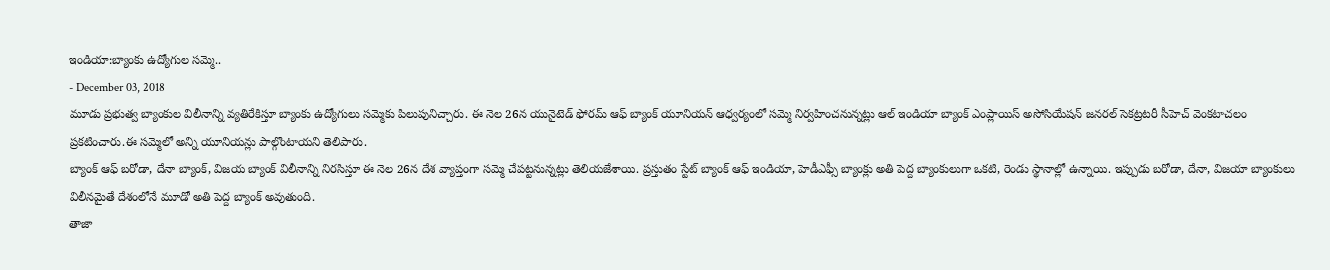ఇండియా:బ్యాంకు ఉద్యోగుల సమ్మె..
- December 03, 2018
మూడు ప్రభుత్వ బ్యాంకుల విలీనాన్ని వ్యతిరేకిస్తూ బ్యాంకు ఉద్యోగులు సమ్మెకు పిలుపునిచ్చారు. ఈ నెల 26న యునైటెడ్ ఫోరమ్ ఆఫ్ బ్యాంక్ యూనియన్ ఆధ్వర్యంలో సమ్మె నిర్వహించనున్నట్లు ఆల్ ఇండియా బ్యాంక్ ఎంప్లాయిస్ అసోసియేషన్ జనరల్ సెకట్రటరీ సీహెచ్ వెంకటాచలం ప్రకటించారు.ఈ సమ్మెలో అన్ని యూనియన్లు పాల్గొంటాయని తెలిపారు.
బ్యాంక్ ఆఫ్ బరోడా, దేనా బ్యాంక్, విజయ బ్యాంక్ విలీనాన్ని నిరసిస్తూ ఈ నెల 26న దేశ వ్యాప్తంగా సమ్మె చేపట్టనున్నట్లు తెలియజేశాయి. ప్రస్తుతం స్టేట్ బ్యాంక్ ఆఫ్ ఇండియా, హెడీఎఫ్సీ బ్యాంక్లు అతి పెద్ద బ్యాంకులుగా ఒకటి, రెండు స్థానాల్లో ఉన్నాయి. ఇప్పుడు బరోడా, దేనా, విజయా బ్యాంకులు విలీనమైతే దేశంలోనే మూడో అతి పెద్ద బ్యాంక్ అవుతుంది.
తాజా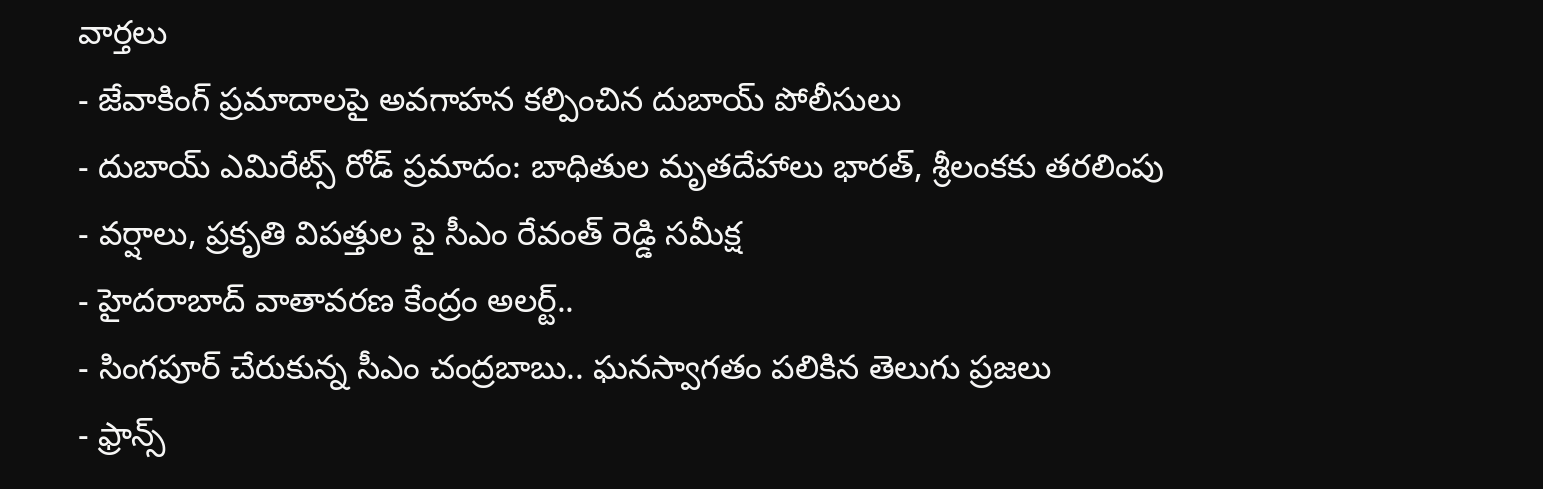వార్తలు
- జేవాకింగ్ ప్రమాదాలపై అవగాహన కల్పించిన దుబాయ్ పోలీసులు
- దుబాయ్ ఎమిరేట్స్ రోడ్ ప్రమాదం: బాధితుల మృతదేహాలు భారత్, శ్రీలంకకు తరలింపు
- వర్షాలు, ప్రకృతి విపత్తుల పై సీఎం రేవంత్ రెడ్డి సమీక్ష
- హైదరాబాద్ వాతావరణ కేంద్రం అలర్ట్..
- సింగపూర్ చేరుకున్న సీఎం చంద్రబాబు.. ఘనస్వాగతం పలికిన తెలుగు ప్రజలు
- ఫ్రాన్స్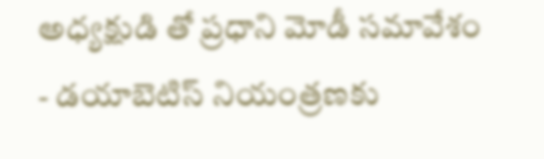అధ్యక్షుడి తో ప్రధాని మోడీ సమావేశం
- డయాబెటిస్ నియంత్రణకు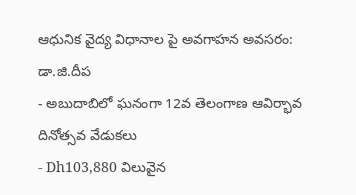ఆధునిక వైద్య విధానాల పై అవగాహన అవసరం: డా.జి.దీప
- అబుదాబిలో ఘనంగా 12వ తెలంగాణ ఆవిర్భావ దినోత్సవ వేడుకలు
- Dh103,880 విలువైన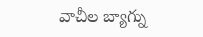వాచీల బ్యాగ్ను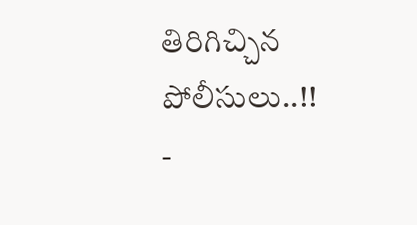తిరిగిచ్చిన పోలీసులు..!!
-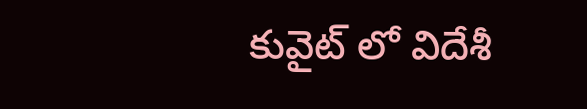కువైట్ లో విదేశీ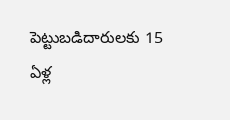పెట్టుబడిదారులకు 15 ఏళ్ల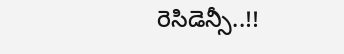రెసిడెన్సీ..!!